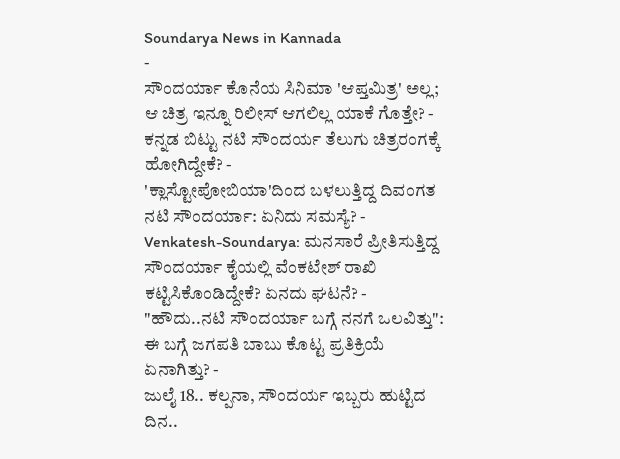Soundarya News in Kannada
-
ಸೌಂದರ್ಯಾ ಕೊನೆಯ ಸಿನಿಮಾ 'ಆಪ್ತಮಿತ್ರ' ಅಲ್ಲ; ಆ ಚಿತ್ರ ಇನ್ನೂ ರಿಲೀಸ್ ಆಗಲಿಲ್ಲ ಯಾಕೆ ಗೊತ್ತೇ? -
ಕನ್ನಡ ಬಿಟ್ಟು ನಟಿ ಸೌಂದರ್ಯ ತೆಲುಗು ಚಿತ್ರರಂಗಕ್ಕೆ ಹೋಗಿದ್ದೇಕೆ? -
'ಕ್ಲಾಸ್ಟೋಪೋಬಿಯಾ'ದಿಂದ ಬಳಲುತ್ತಿದ್ದ ದಿವಂಗತ ನಟಿ ಸೌಂದರ್ಯಾ: ಏನಿದು ಸಮಸ್ಯೆ? -
Venkatesh-Soundarya: ಮನಸಾರೆ ಪ್ರೀತಿಸುತ್ತಿದ್ದ ಸೌಂದರ್ಯಾ ಕೈಯಲ್ಲಿ ವೆಂಕಟೇಶ್ ರಾಖಿ ಕಟ್ಟಿಸಿಕೊಂಡಿದ್ದೇಕೆ? ಏನದು ಘಟನೆ? -
"ಹೌದು..ನಟಿ ಸೌಂದರ್ಯಾ ಬಗ್ಗೆ ನನಗೆ ಒಲವಿತ್ತು": ಈ ಬಗ್ಗೆ ಜಗಪತಿ ಬಾಬು ಕೊಟ್ಟ ಪ್ರತಿಕ್ರಿಯೆ ಏನಾಗಿತ್ತು? -
ಜುಲೈ 18.. ಕಲ್ಪನಾ, ಸೌಂದರ್ಯ ಇಬ್ಬರು ಹುಟ್ಟಿದ ದಿನ..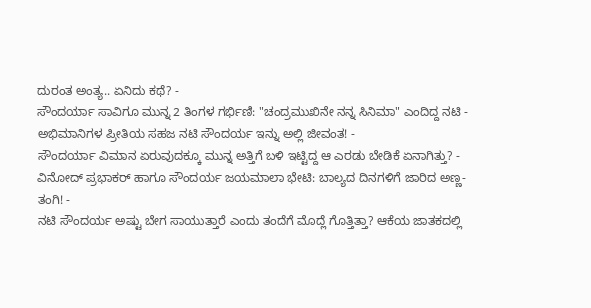ದುರಂತ ಅಂತ್ಯ.. ಏನಿದು ಕಥೆ? -
ಸೌಂದರ್ಯಾ ಸಾವಿಗೂ ಮುನ್ನ 2 ತಿಂಗಳ ಗರ್ಭಿಣಿ: "ಚಂದ್ರಮುಖಿನೇ ನನ್ನ ಸಿನಿಮಾ" ಎಂದಿದ್ದ ನಟಿ -
ಅಭಿಮಾನಿಗಳ ಪ್ರೀತಿಯ ಸಹಜ ನಟಿ ಸೌಂದರ್ಯ ಇನ್ನು ಅಲ್ಲಿ ಜೀವಂತ! -
ಸೌಂದರ್ಯಾ ವಿಮಾನ ಏರುವುದಕ್ಕೂ ಮುನ್ನ ಅತ್ತಿಗೆ ಬಳಿ ಇಟ್ಟಿದ್ದ ಆ ಎರಡು ಬೇಡಿಕೆ ಏನಾಗಿತ್ತು? -
ವಿನೋದ್ ಪ್ರಭಾಕರ್ ಹಾಗೂ ಸೌಂದರ್ಯ ಜಯಮಾಲಾ ಭೇಟಿ: ಬಾಲ್ಯದ ದಿನಗಳಿಗೆ ಜಾರಿದ ಅಣ್ಣ- ತಂಗಿ! -
ನಟಿ ಸೌಂದರ್ಯ ಅಷ್ಟು ಬೇಗ ಸಾಯುತ್ತಾರೆ ಎಂದು ತಂದೆಗೆ ಮೊದ್ಲೆ ಗೊತ್ತಿತ್ತಾ? ಆಕೆಯ ಜಾತಕದಲ್ಲಿ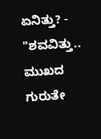ಏನಿತ್ತು? -
"ಶವವಿತ್ತು.. ಮುಖದ ಗುರುತೇ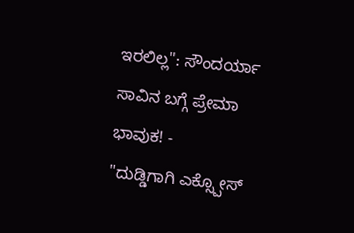ಇರಲಿಲ್ಲ": ಸೌಂದರ್ಯಾ ಸಾವಿನ ಬಗ್ಗೆ ಪ್ರೇಮಾ ಭಾವುಕ! -
"ದುಡ್ಡಿಗಾಗಿ ಎಕ್ಸ್ಪೋಸ್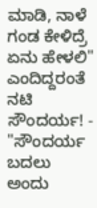ಮಾಡಿ, ನಾಳೆ ಗಂಡ ಕೇಳಿದ್ರೆ ಏನು ಹೇಳಲಿ" ಎಂದಿದ್ದರಂತೆ ನಟಿ ಸೌಂದರ್ಯ! -
"ಸೌಂದರ್ಯ ಬದಲು ಅಂದು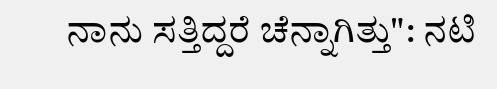ನಾನು ಸತ್ತಿದ್ದರೆ ಚೆನ್ನಾಗಿತ್ತು": ನಟಿ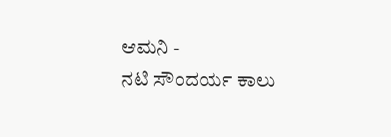ಆಮನಿ -
ನಟಿ ಸೌಂದರ್ಯ ಕಾಲು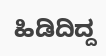ಹಿಡಿದಿದ್ದ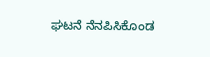ಘಟನೆ ನೆನಪಿಸಿಕೊಂಡ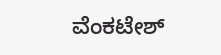ವೆಂಕಟೇಶ್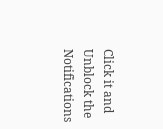Click it and Unblock the Notifications